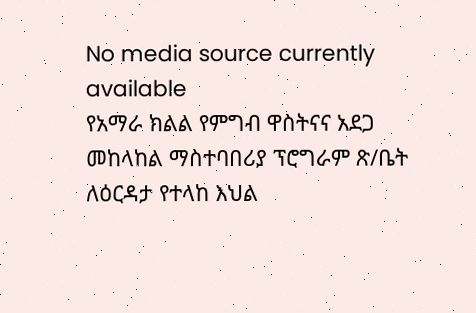No media source currently available
የአማራ ክልል የምግብ ዋስትናና አደጋ መከላከል ማስተባበሪያ ፕሮግራም ጽ/ቤት ለዕርዳታ የተላከ እህል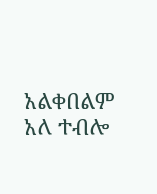አልቀበልም አለ ተብሎ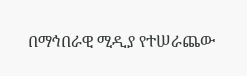በማኅበራዊ ሚዲያ የተሠራጨው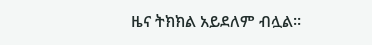ዜና ትክክል አይደለም ብሏል።